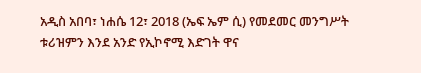አዲስ አበባ፣ ነሐሴ 12፣ 2018 (ኤፍ ኤም ሲ) የመደመር መንግሥት ቱሪዝምን እንደ አንድ የኢኮኖሚ እድገት ዋና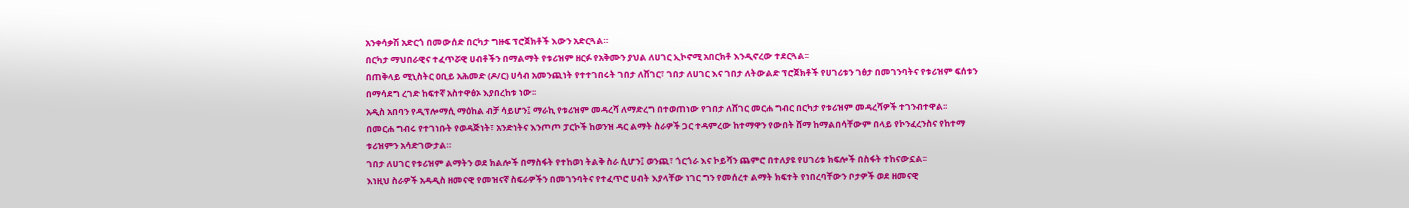አንቀሳቃሽ አድርጎ በመውሰድ በርካታ ግዙፍ ፕሮጀክቶች እውን አድርጓል።
በርካታ ማህበራዊና ተፈጥሯዊ ሀብቶችን በማልማት የቱሪዝም ዘርፉ የአቅሙን ያህል ለሀገር ኢኮኖሚ አበርክቶ እንዲኖረው ተደርጓል፡፡
በጠቅላይ ሚኒስትር ዐቢይ አሕመድ (ዶ/ር) ሀሳብ አመንጪነት የተተገበሩት ገበታ ለሸገር፣ ገበታ ለሀገር እና ገበታ ለትውልድ ፕሮጀክቶች የሀገሪቱን ገፅታ በመገንባትና የቱሪዝም ፍሰቱን በማሳደግ ረገድ ከፍተኛ አስተዋፅኦ እያበረከቱ ነው፡፡
አዲስ አበባን የዲፕሎማሲ ማዕከል ብቻ ሳይሆን፤ ማራኪ የቱሪዝም መዳረሻ ለማድረግ በተወጠነው የገበታ ለሸገር መርሐ ግብር በርካታ የቱሪዝም መዳረሻዎች ተገንብተዋል፡፡
በመርሐ ግብሩ የተገነቡት የወዳጅነት፣ አንድነትና እንጦጦ ፓርኮች ከወንዝ ዳር ልማት ስራዎች ጋር ተዳምረው ከተማዋን የውበት ሸማ ከማልበሳቸውም በላይ የኮንፈረንስና የከተማ ቱሪዝምን አሳድገውታል።
ገበታ ለሀገር የቱሪዝም ልማትን ወደ ክልሎች በማስፋት የተከወነ ትልቅ ስራ ሲሆን፤ ወንጪ፣ ጎርጎራ እና ኮይሻን ጨምሮ በተለያዩ የሀገሪቱ ክፍሎች በስፋት ተከናውኗል፡፡
እነዚህ ስራዎች አዳዲስ ዘመናዊ የመዝናኛ ስፍራዎችን በመገንባትና የተፈጥሮ ሀብት እያላቸው ነገር ግን የመሰረተ ልማት ክፍተት የነበረባቸውን ቦታዎች ወደ ዘመናዊ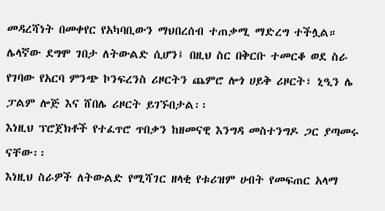መዳረሻነት በመቀየር የአካባቢውን ማህበረሰብ ተጠቃሚ ማድረግ ተችሏል።
ሌላኛው ደግሞ ገበታ ለትውልድ ሲሆን፤ በዚህ ስር በቅርቡ ተመርቆ ወደ ስራ የገባው የአርባ ምንጭ ኮንፍረንስ ሪዞርትን ጨምሮ ሎጎ ሀይቅ ሪዞርት፣ ኒዒን ሌ ፓልም ሎጅ እና ሸበሌ ሪዞርት ይገኙበታል፡፡
እነዚህ ፕሮጀክቶች የተፈጥሮ ጥበቃን ከዘመናዊ እንግዳ መስተንግዶ ጋር ያጣመሩ ናቸው፡፡
እነዚህ ስራዎች ለትውልድ የሚሻገር ዘላቂ የቱሪዝም ሀብት የመፍጠር አላማ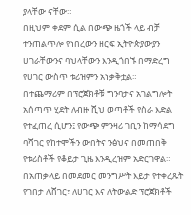ያላቸው ናቸው።
በዚህም ቀደም ሲል በውጭ ዜጎች ላይ ብቻ ተንጠልጥሎ የነበረውን ዘርፍ ኢትዮጵያውያን ሀገራቸውንና ባህላቸውን እንዲጎበኙ በማድረግ የሀገር ውስጥ ቱሪዝምን አነቃቅቷል።
በተጨማሪም በፕሮጀክቶቹ ግንባታና አገልግሎት አሰጣጥ ሂደት ለብዙ ሺህ ወጣቶች የስራ እድል የተፈጠረ ሲሆን፤ የውጭ ምንዛሪ ገቢን ከማሳደግ ባሻገር የከተሞችን ውበትና ንፅህና በመጠበቅ የቱሪስቶች የቆይታ ጊዜ እንዲረዝም አድርገዋል።
በአጠቃላይ በመደመር መንግሥት እይታ የተቀረጹት የገበታ ለሸገር፣ ለሀገር እና ለትውልድ ፕሮጀክቶች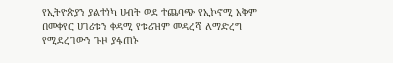የኢትዮጵያን ያልተነካ ሀብት ወደ ተጨባጭ የኢኮኖሚ አቅም በመቀየር ሀገሪቱን ቀዳሚ የቱሪዝም መዳረሻ ለማድረግ የሚደረገውን ጉዞ ያፋጠኑ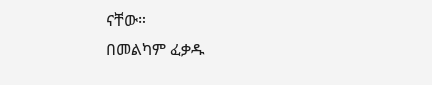ናቸው።
በመልካም ፈቃዱ